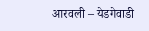आरवली – येडगेवाडी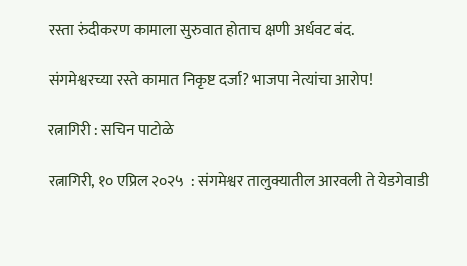रस्ता रुंदीकरण कामाला सुरुवात होताच क्षणी अर्धवट बंद.

संगमेश्वरच्या रस्ते कामात निकृष्ट दर्जा? भाजपा नेत्यांचा आरोप!

रत्नागिरी : सचिन पाटोळे

रत्नागिरी, १० एप्रिल २०२५  : संगमेश्वर तालुक्यातील आरवली ते येडगेवाडी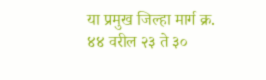या प्रमुख जिल्हा मार्ग क्र. ४४ वरील २३ ते ३०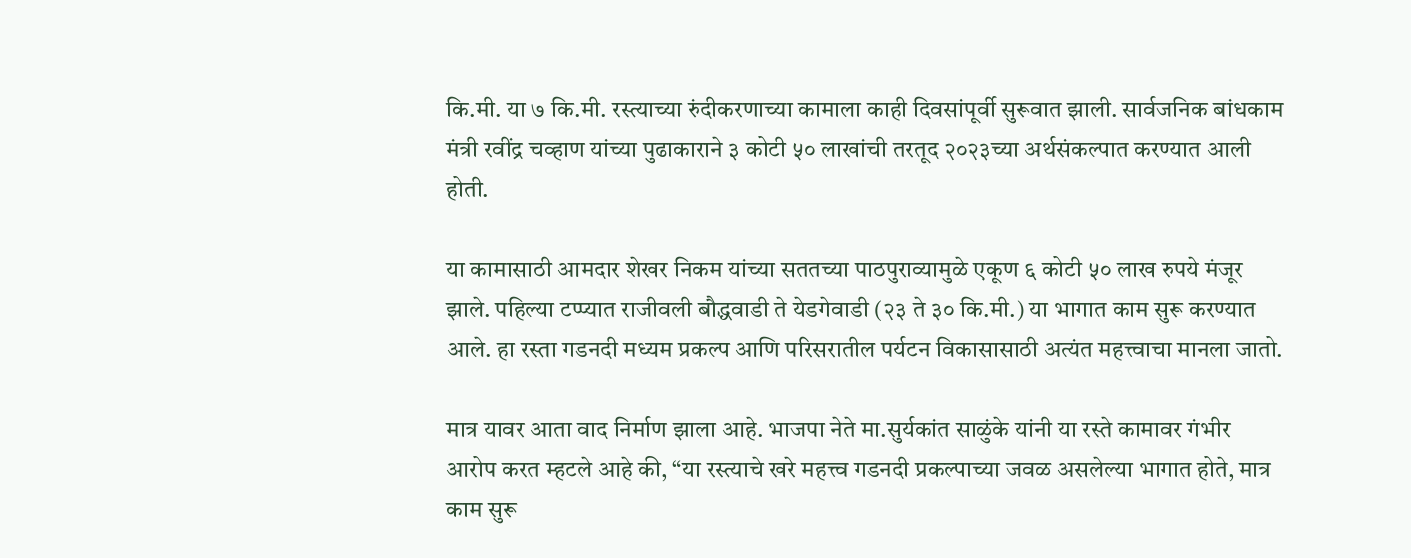कि.मी. या ७ कि.मी. रस्त्याच्या रुंदीकरणाच्या कामाला काही दिवसांपूर्वी सुरूवात झाली. सार्वजनिक बांधकाम मंत्री रवींद्र चव्हाण यांच्या पुढाकाराने ३ कोटी ५० लाखांची तरतूद २०२३च्या अर्थसंकल्पात करण्यात आली होती.

या कामासाठी आमदार शेखर निकम यांच्या सततच्या पाठपुराव्यामुळे एकूण ६ कोटी ५० लाख रुपये मंजूर झाले. पहिल्या टप्प्यात राजीवली बौद्धवाडी ते येडगेवाडी (२३ ते ३० कि.मी.) या भागात काम सुरू करण्यात आले. हा रस्ता गडनदी मध्यम प्रकल्प आणि परिसरातील पर्यटन विकासासाठी अत्यंत महत्त्वाचा मानला जातो.

मात्र यावर आता वाद निर्माण झाला आहे. भाजपा नेते मा.सुर्यकांत साळुंके यांनी या रस्ते कामावर गंभीर आरोप करत म्हटले आहे की, “या रस्त्याचे खरे महत्त्व गडनदी प्रकल्पाच्या जवळ असलेल्या भागात होते, मात्र काम सुरू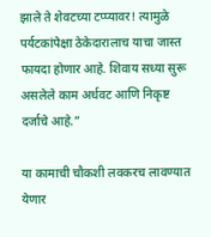झाले ते शेवटच्या टप्प्यावर! त्यामुळे पर्यटकांपेक्षा ठेकेदारालाच याचा जास्त फायदा होणार आहे. शिवाय सध्या सुरू असलेले काम अर्धवट आणि निकृष्ट दर्जाचे आहे.”

या कामाची चौकशी लवकरच लावण्यात येणार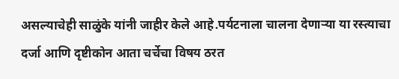असल्याचेही साळुंके यांनी जाहीर केले आहे.पर्यटनाला चालना देणाऱ्या या रस्त्याचा दर्जा आणि दृष्टीकोन आता चर्चेचा विषय ठरत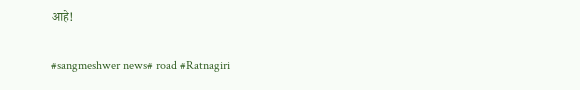आहे!

#sangmeshwer news# road #Ratnagiri